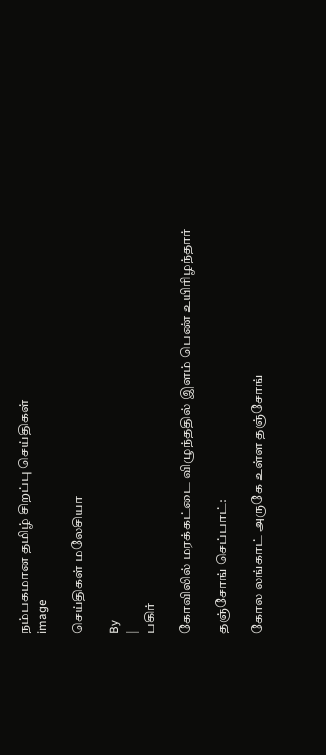நம்பகமான தமிழ் சிறப்பு செய்திகள்
image

செய்திகள் மலேசியா

By
|
பகிர்

கோவிலில் மரக்கட்டை விழுந்ததில் இளம் பெண் உயிரிழந்தார்

தஞ்சோங் செப்பாட்:

கோல லங்காட் அருகே உள்ள தஞ்சோங்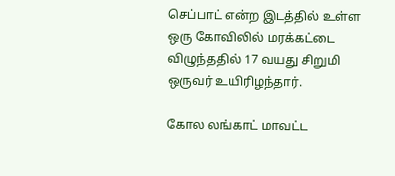செப்பாட் என்ற இடத்தில் உள்ள ஒரு கோவிலில் மரக்கட்டை விழுந்ததில் 17 வயது சிறுமி ஒருவர் உயிரிழந்தார்.

கோல லங்காட் மாவட்ட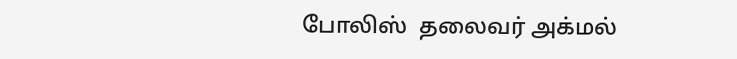போலிஸ்  தலைவர் அக்மல்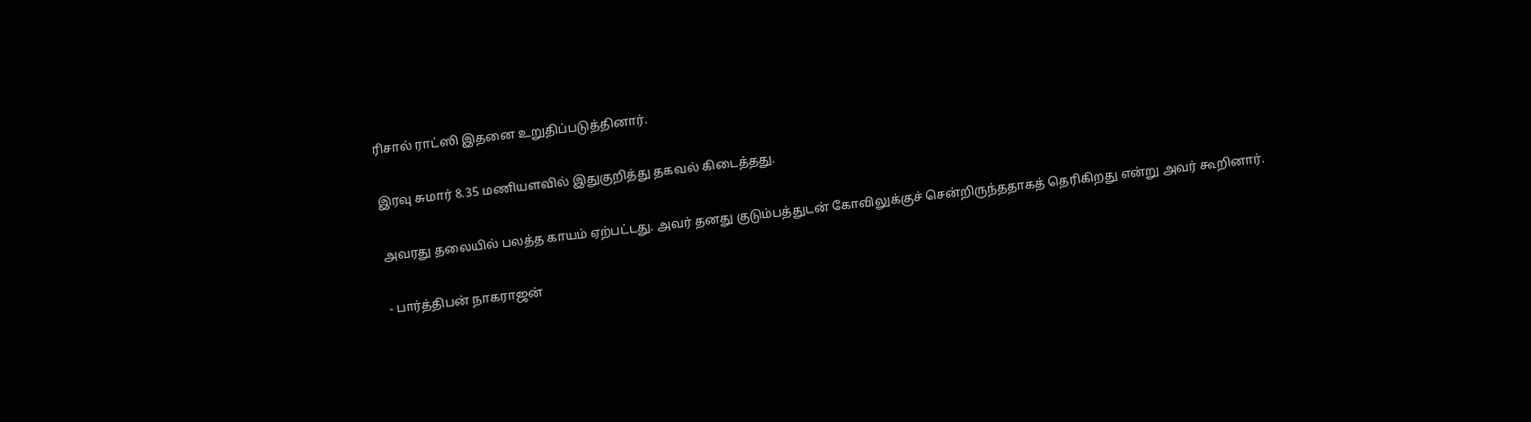ரிசால் ராட்ஸி இதனை உறுதிப்படுத்தினார்.

இரவு சுமார் 8.35 மணியளவில் இதுகுறித்து தகவல் கிடைத்தது.

அவரது தலையில் பலத்த காயம் ஏற்பட்டது. அவர் தனது குடும்பத்துடன் கோவிலுக்குச் சென்றிருந்ததாகத் தெரிகிறது என்று அவர் கூறினார்.

- பார்த்திபன் நாகராஜன்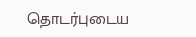தொடர்புடைய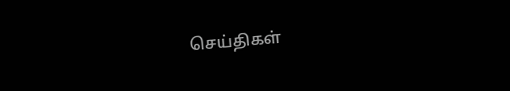செய்திகள்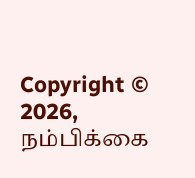Copyright © 2026, நம்பிக்கை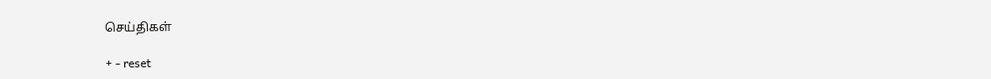செய்திகள்

+ - reset